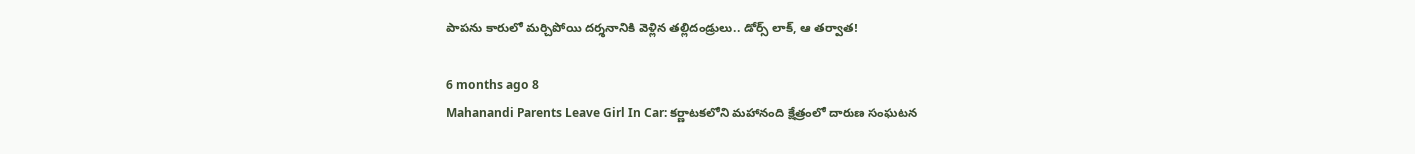పాపను కారులో మర్చిపోయి దర్శనానికి వెళ్లిన తల్లిదండ్రులు.. డోర్స్ లాక్, ఆ తర్వాత!

6 months ago 8
Mahanandi Parents Leave Girl In Car: కర్ణాటకలోని మహానంది క్షేత్రంలో దారుణ సంఘటన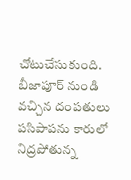చోటుచేసుకుంది. బీజాపూర్ నుండి వచ్చిన దంపతులు పసిపాపను కారులో నిద్రపోతున్న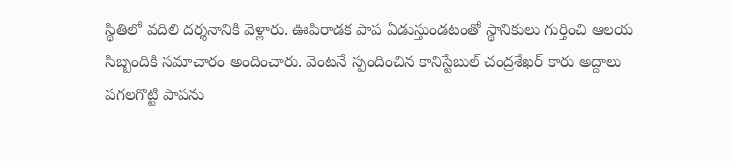స్థితిలో వదిలి దర్శనానికి వెళ్లారు. ఊపిరాడక పాప ఏడుస్తుండటంతో స్థానికులు గుర్తించి ఆలయ సిబ్బందికి సమాచారం అందించారు. వెంటనే స్పందించిన కానిస్టేబుల్ చంద్రశేఖర్ కారు అద్దాలు పగలగొట్టి పాపను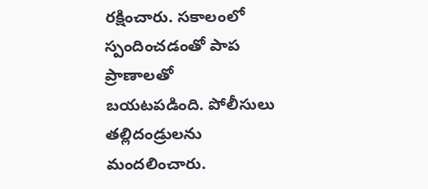రక్షించారు. సకాలంలో స్పందించడంతో పాప ప్రాణాలతో బయటపడింది. పోలీసులు తల్లిదండ్రులను మందలించారు.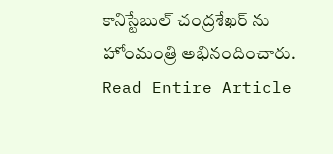కానిస్టేబుల్ చంద్రశేఖర్ ను హోంమంత్రి అభినందించారు.
Read Entire Article